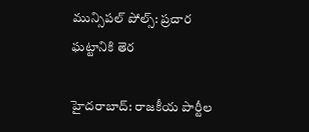మున్సిపల్‌ పోల్స్‌: ప్రచార ఘట్టానికి తెర

హైదరాబాద్‌: రాజకీయ పార్టీల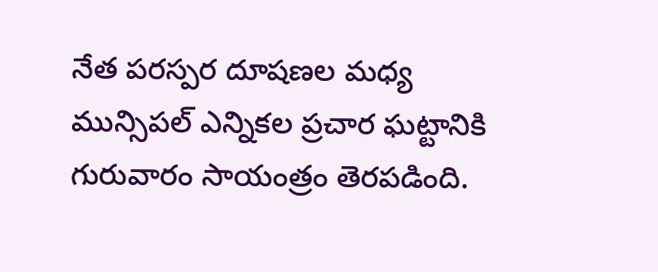నేత పరస్పర దూషణల మధ్య మున్సిపల్‌ ఎన్నికల ప్రచార ఘట్టానికి గురువారం సాయంత్రం తెరపడింది.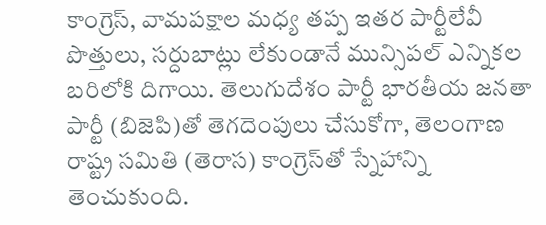కాంగ్రెస్‌, వామపక్షాల మధ్య తప్ప ఇతర పార్టీలేవీ పొత్తులు, సర్దుబాట్లు లేకుండానే మున్సిపల్‌ ఎన్నికల బరిలోకి దిగాయి. తెలుగుదేశం పార్టీ భారతీయ జనతా పార్టీ (బిజెపి)తో తెగదెంపులు చేసుకోగా, తెలంగాణ రాష్ట్ర సమితి (తెరాస) కాంగ్రెస్‌తో స్నేహాన్ని తెంచుకుంది.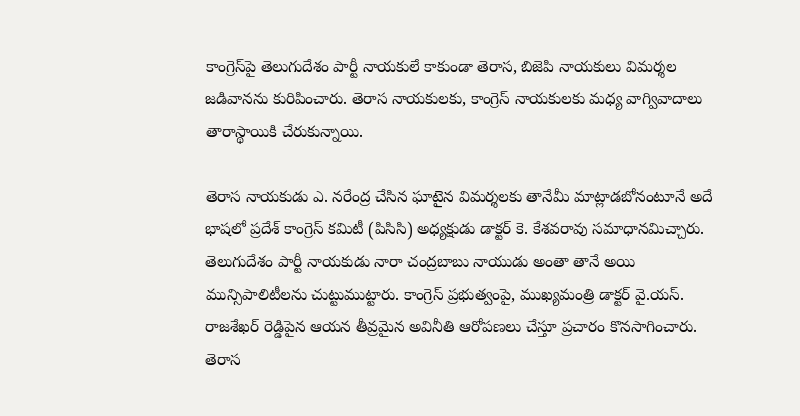కాంగ్రెస్‌పై తెలుగుదేశం పార్టీ నాయకులే కాకుండా తెరాస, బిజెపి నాయకులు విమర్శల జడివానను కురిపించారు. తెరాస నాయకులకు, కాంగ్రెస్‌ నాయకులకు మధ్య వాగ్వివాదాలు తారాస్థాయికి చేరుకున్నాయి.

తెరాస నాయకుడు ఎ. నరేంద్ర చేసిన ఘాటైన విమర్శలకు తానేమీ మాట్లాడబోనంటూనే అదే భాషలో ప్రదేశ్‌ కాంగ్రెస్‌ కమిటీ (పిసిసి) అధ్యక్షుడు డాక్టర్‌ కె. కేశవరావు సమాధానమిచ్చారు. తెలుగుదేశం పార్టీ నాయకుడు నారా చంద్రబాబు నాయుడు అంతా తానే అయి మున్సిపాలిటీలను చుట్టుముట్టారు. కాంగ్రెస్‌ ప్రభుత్వంపై, ముఖ్యమంత్రి డాక్టర్‌ వై.యస్‌. రాజశేఖర్‌ రెడ్డిపైన ఆయన తీవ్రమైన అవినీతి ఆరోపణలు చేస్తూ ప్రచారం కొనసాగించారు. తెరాస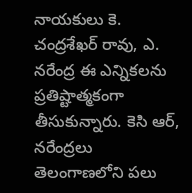నాయకులు కె. చంద్రశేఖర్‌ రావు, ఎ. నరేంద్ర ఈ ఎన్నికలను ప్రతిష్టాత్మకంగా తీసుకున్నారు. కెసి ఆర్‌, నరేంద్రలు తెలంగాణలోని పలు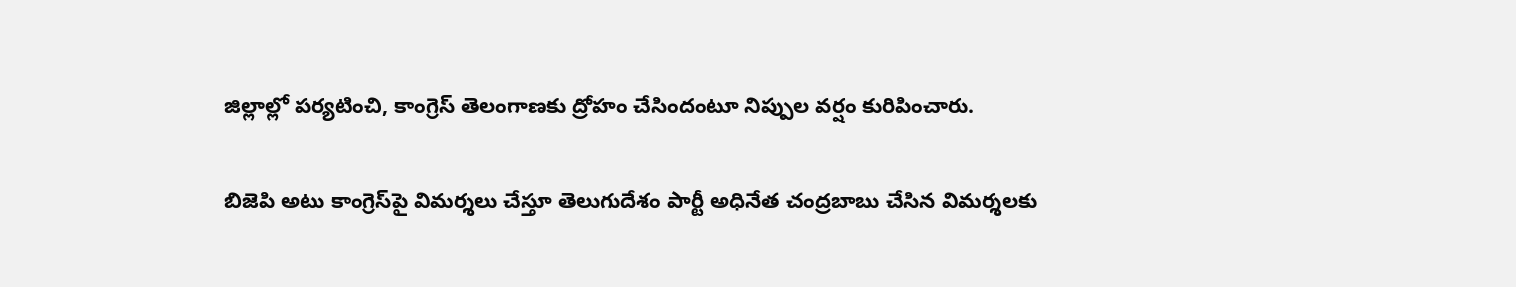జిల్లాల్లో పర్యటించి, కాంగ్రెస్‌ తెలంగాణకు ద్రోహం చేసిందంటూ నిప్పుల వర్షం కురిపించారు.

బిజెపి అటు కాంగ్రెస్‌పై విమర్శలు చేస్తూ తెలుగుదేశం పార్టీ అధినేత చంద్రబాబు చేసిన విమర్శలకు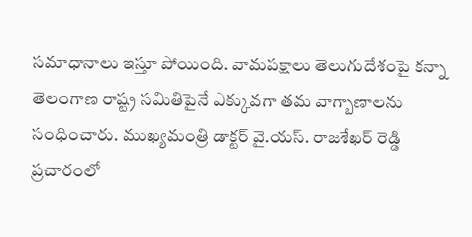సమాధానాలు ఇస్తూ పోయింది. వామపక్షాలు తెలుగుదేశంపై కన్నా తెలంగాణ రాష్ట్ర సమితిపైనే ఎక్కువగా తమ వాగ్బాణాలను సంధించారు. ముఖ్యమంత్రి డాక్టర్‌ వై.యస్‌. రాజశేఖర్‌ రెడ్డి ప్రచారంలో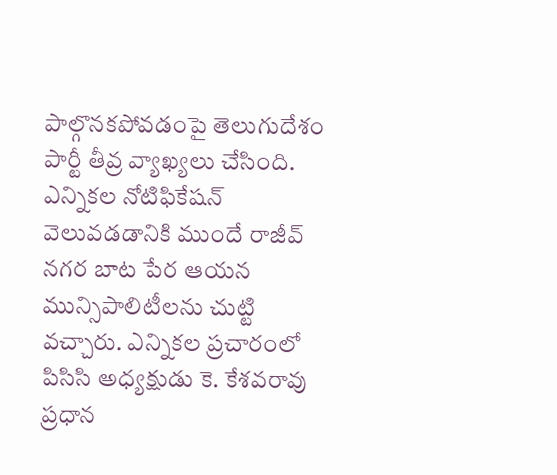పాల్గొనకపోవడంపై తెలుగుదేశం పార్టీ తీవ్ర వ్యాఖ్యలు చేసింది. ఎన్నికల నోటిఫికేషన్‌ వెలువడడానికి ముందే రాజీవ్‌ నగర బాట పేర ఆయన మున్సిపాలిటీలను చుట్టి వచ్చారు. ఎన్నికల ప్రచారంలో పిసిసి అధ్యక్షుడు కె. కేశవరావు ప్రధాన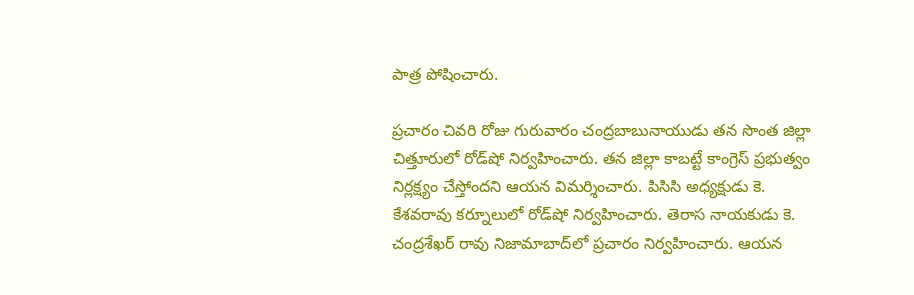పాత్ర పోషించారు.

ప్రచారం చివరి రోజు గురువారం చంద్రబాబునాయుడు తన సొంత జిల్లా చిత్తూరులో రోడ్‌షో నిర్వహించారు. తన జిల్లా కాబట్టే కాంగ్రెస్‌ ప్రభుత్వం నిర్లక్ష్యం చేస్తోందని ఆయన విమర్శించారు. పిసిసి అధ్యక్షుడు కె. కేశవరావు కర్నూలులో రోడ్‌షో నిర్వహించారు. తెరాస నాయకుడు కె. చంద్రశేఖర్‌ రావు నిజామాబాద్‌లో ప్రచారం నిర్వహించారు. ఆయన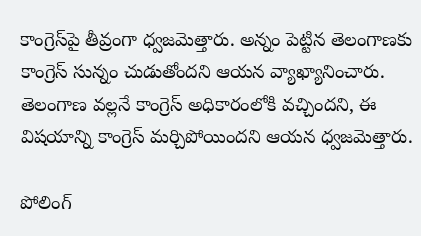కాంగ్రెస్‌పై తీవ్రంగా ధ్వజమెత్తారు. అన్నం పెట్టిన తెలంగాణకు కాంగ్రెస్‌ సున్నం చుడుతోందని ఆయన వ్యాఖ్యానించారు. తెలంగాణ వల్లనే కాంగ్రెస్‌ అధికారంలోకి వచ్చిందని, ఈ విషయాన్ని కాంగ్రెస్‌ మర్చిపోయిందని ఆయన ధ్వజమెత్తారు.

పోలింగ్‌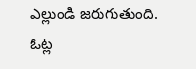ఎల్లుండి జరుగుతుంది. ఓట్ల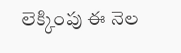లెక్కింపు ఈ నెల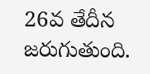26వ తేదీన జరుగుతుంది.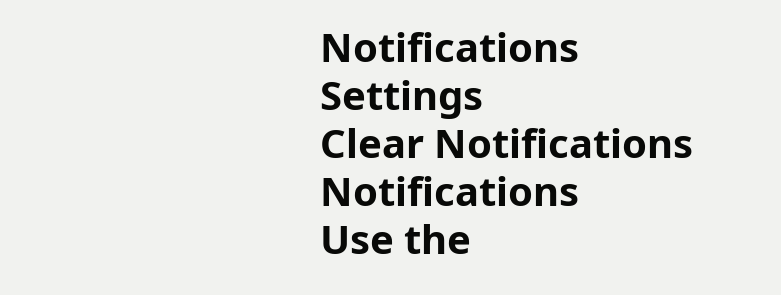Notifications
Settings
Clear Notifications
Notifications
Use the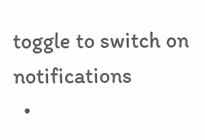toggle to switch on notifications
  •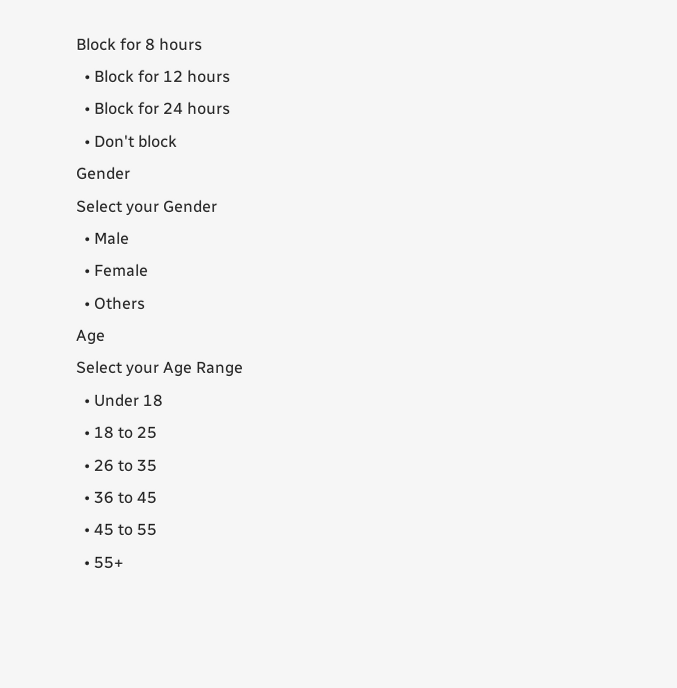Block for 8 hours
  • Block for 12 hours
  • Block for 24 hours
  • Don't block
Gender
Select your Gender
  • Male
  • Female
  • Others
Age
Select your Age Range
  • Under 18
  • 18 to 25
  • 26 to 35
  • 36 to 45
  • 45 to 55
  • 55+